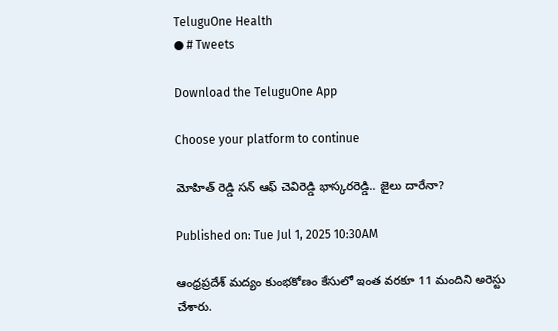TeluguOne Health
● # Tweets

Download the TeluguOne App

Choose your platform to continue

మోహిత్ రెడ్డి సన్ ఆఫ్ చెవిరెడ్డి భాస్కరరెడ్డి.. జైలు దారేనా?

Published on: Tue Jul 1, 2025 10:30AM

ఆంధ్రప్రదేశ్ మద్యం కుంభకోణం కేసులో ఇంత వరకూ 11 మందిని అరెస్టు చేశారు.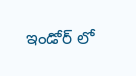ఇండోర్ లో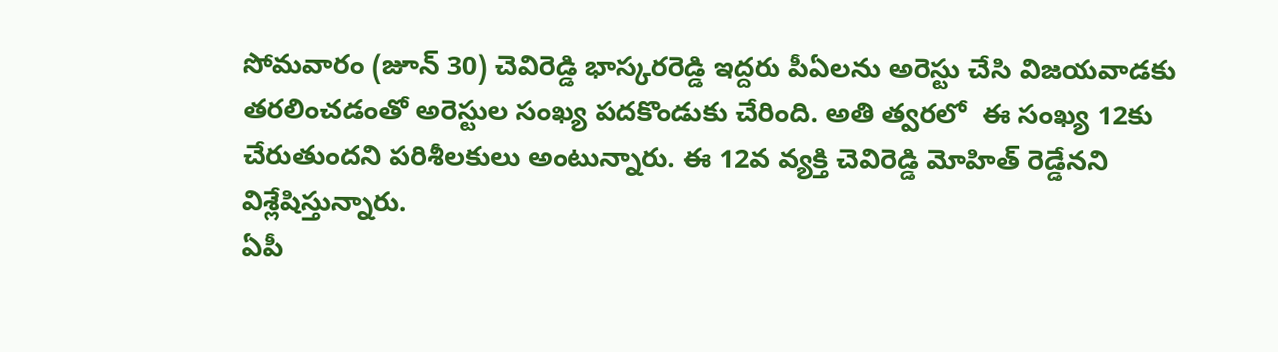సోమవారం (జూన్ 30) చెవిరెడ్డి భాస్కరరెడ్డి ఇద్దరు పీఏలను అరెస్టు చేసి విజయవాడకు తరలించడంతో అరెస్టుల సంఖ్య పదకొండుకు చేరింది. అతి త్వరలో  ఈ సంఖ్య 12కు చేరుతుందని పరిశీలకులు అంటున్నారు. ఈ 12వ వ్యక్తి చెవిరెడ్డి మోహిత్ రెడ్డేనని విశ్లేషిస్తున్నారు.
ఏపీ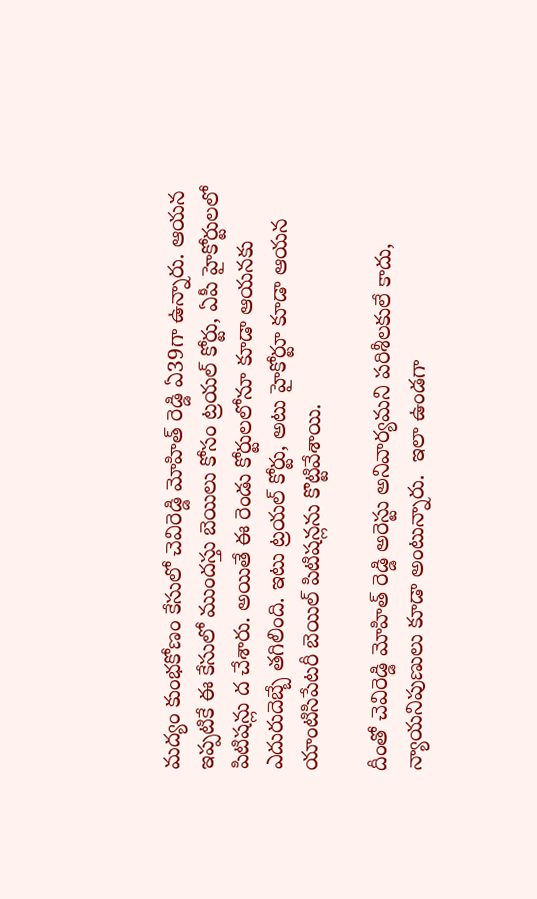మద్యం కుంభకోణం కేసులో చెవిరెడ్డి మోహిత్ రెడ్డి ఏ39గా ఉన్నారు. ఆయన ఇప్పటికే ఈ కేసులో ముందస్తు బెయిలు కోసం ట్రయల్ కోర్టు, ఏపీ హైకోర్టులలో పిటిషన్లు ద చేశారు. అయితే ఈ రెండు కోర్టులలోనూ కూడా ఆయనకు ఎదురుదెబ్బే తగిలింది. ఇటు ట్రయల్ కోర్టు, అటు హైకోర్టూ కూడా ఆయన యాంటిసిపేటరీ బెయిల్ పిటిషన్లను కొట్టివేశాయి.

దీంతో చెవిరెడ్డి మోహిత్ రెడ్డి అరెస్టు అనివార్యమని పరిశీలకులే కాదు, న్యాయనిపుణులు కూడా అంటున్నారు.  ఇలా ఉండగా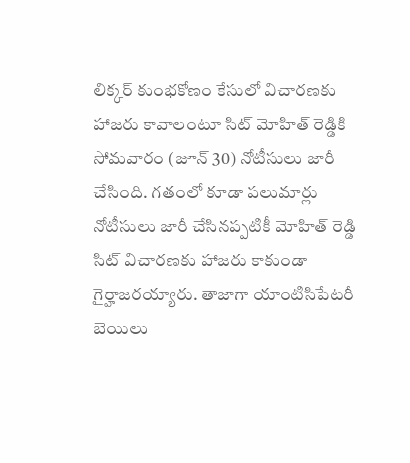లిక్కర్ కుంభకోణం కేసులో విచారణకు హాజరు కావాలంటూ సిట్ మోహిత్ రెడ్డికి సోమవారం (జూన్ 30) నోటీసులు జారీ చేసింది. గతంలో కూడా పలుమార్లు నోటీసులు జారీ చేసినప్పటికీ మోహిత్ రెడ్డి సిట్ విచారణకు హాజరు కాకుండా గైర్హాజరయ్యారు. తాజాగా యాంటిసిపేటరీ బెయిలు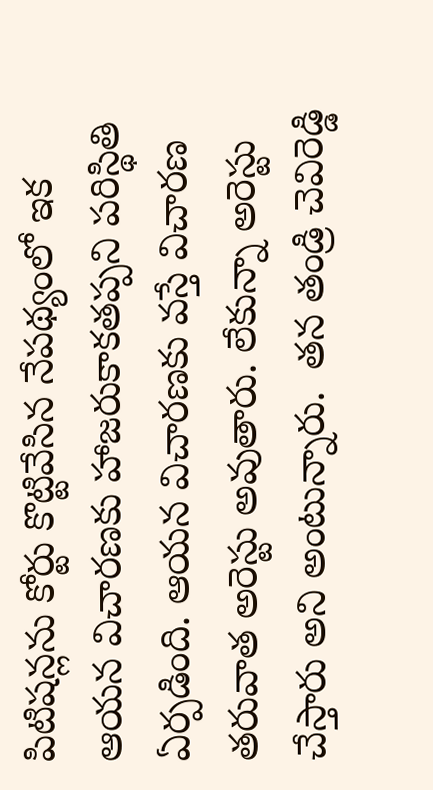పిటిషన్లను కోర్టు కొట్టివేసిన నేపథ్యంలో ఇక ఆయన విచారణకు హాజరుకాకతప్పని పరిస్థితి ఏర్పడింది. ఆయన విచారణకు వస్తే విచారణ తరువాత అరెస్టు అవుతారు. లేకున్నా అరెస్టు చేస్తారు అని అంటున్నారు.  తన తండ్రి చెవిరెడ్డి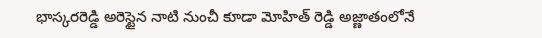భాస్కరరెడ్డి అరెస్టైన నాటి నుంచీ కూడా మోహిత్ రెడ్డి అజ్ణాతంలోనే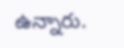ఉన్నారు.